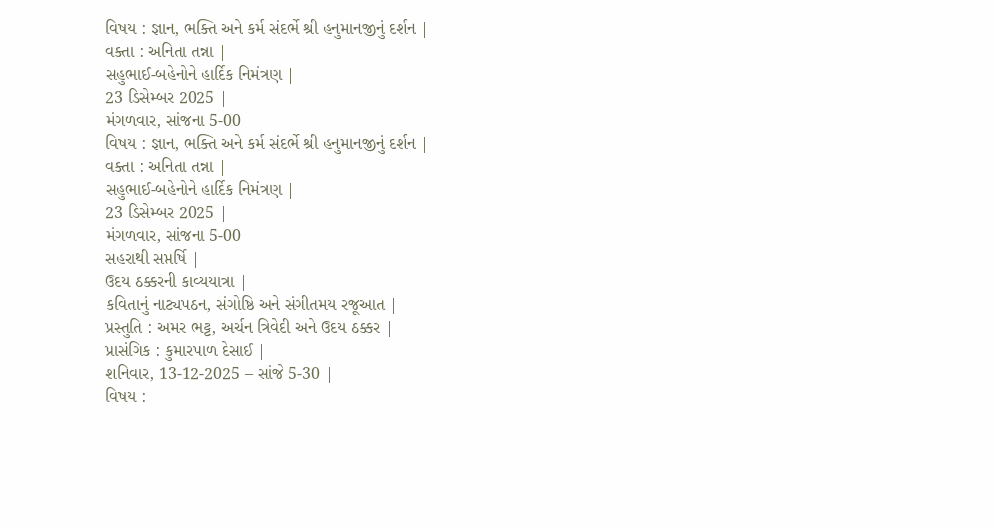વિષય : જ્ઞાન, ભક્તિ અને કર્મ સંદર્ભે શ્રી હનુમાનજીનું દર્શન |
વક્તા : અનિતા તન્ના |
સહુભાઈ-બહેનોને હાર્દિક નિમંત્રણ |
23 ડિસેમ્બર 2025 |
મંગળવાર, સાંજના 5-00
વિષય : જ્ઞાન, ભક્તિ અને કર્મ સંદર્ભે શ્રી હનુમાનજીનું દર્શન |
વક્તા : અનિતા તન્ના |
સહુભાઈ-બહેનોને હાર્દિક નિમંત્રણ |
23 ડિસેમ્બર 2025 |
મંગળવાર, સાંજના 5-00
સહરાથી સપ્તર્ષિ |
ઉદય ઠક્કરની કાવ્યયાત્રા |
કવિતાનું નાટ્યપઠન, સંગોષ્ઠિ અને સંગીતમય રજૂઆત |
પ્રસ્તુતિ : અમર ભટ્ટ, અર્ચન ત્રિવેદી અને ઉદય ઠક્કર |
પ્રાસંગિક : કુમારપાળ દેસાઈ |
શનિવાર, 13-12-2025 – સાંજે 5-30 |
વિષય :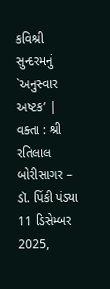કવિશ્રી સુન્દરમનું `અનુસ્વાર અષ્ટક’ |
વક્તા : શ્રી રતિલાલ બોરીસાગર – ડૉ. પિંકી પંડ્યા
11 ડિસેમ્બર 2025,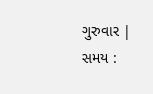ગુરુવાર |
સમય :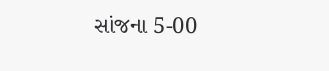સાંજના 5-00